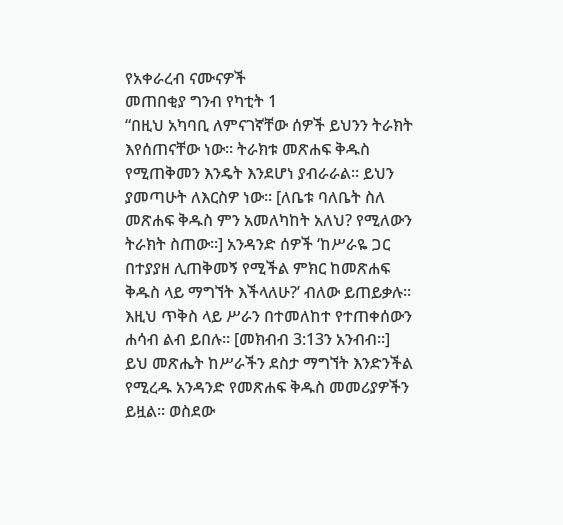የአቀራረብ ናሙናዎች
መጠበቂያ ግንብ የካቲት 1
“በዚህ አካባቢ ለምናገኛቸው ሰዎች ይህንን ትራክት እየሰጠናቸው ነው። ትራክቱ መጽሐፍ ቅዱስ የሚጠቅመን እንዴት እንደሆነ ያብራራል። ይህን ያመጣሁት ለእርስዎ ነው። [ለቤቱ ባለቤት ስለ መጽሐፍ ቅዱስ ምን አመለካከት አለህ? የሚለውን ትራክት ስጠው።] አንዳንድ ሰዎች ‘ከሥራዬ ጋር በተያያዘ ሊጠቅመኝ የሚችል ምክር ከመጽሐፍ ቅዱስ ላይ ማግኘት እችላለሁ?’ ብለው ይጠይቃሉ። እዚህ ጥቅስ ላይ ሥራን በተመለከተ የተጠቀሰውን ሐሳብ ልብ ይበሉ። [መክብብ 3:13ን አንብብ።] ይህ መጽሔት ከሥራችን ደስታ ማግኘት እንድንችል የሚረዱ አንዳንድ የመጽሐፍ ቅዱስ መመሪያዎችን ይዟል። ወስደው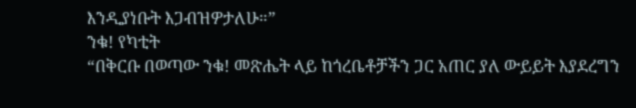እንዲያነቡት እጋብዝዎታለሁ።”
ንቁ! የካቲት
“በቅርቡ በወጣው ንቁ! መጽሔት ላይ ከጎረቤቶቻችን ጋር አጠር ያለ ውይይት እያደረግን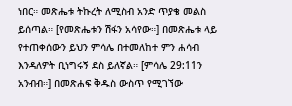ነበር። መጽሔቱ ትኩረት ለሚስብ አንድ ጥያቄ መልስ ይሰጣል። [የመጽሔቱን ሽፋን አሳየው።] በመጽሔቱ ላይ የተጠቀሰውን ይህን ምሳሌ በተመለከተ ምን ሐሳብ እንዳለዎት ቢነግሩኝ ደስ ይለኛል። [ምሳሌ 29:11ን አንብብ።] በመጽሐፍ ቅዱስ ውስጥ የሚገኘው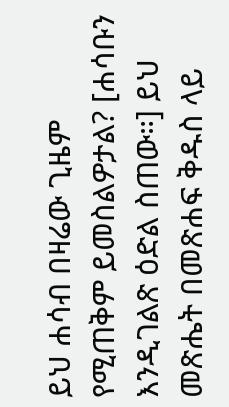ይህ ሐሳብ በዛሬው ጊዜም የሚጠቅም ይመስልዎታል? [ሐሳቡን እንዲገልጽ ዕድል ስጠው።] ይህ መጽሔት በመጽሐፍ ቅዱስ ላይ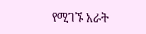የሚገኙ አራት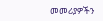መመሪያዎችን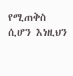የሚጠቅስ ሲሆን እነዚህን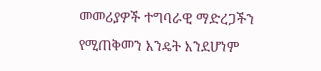መመሪያዎች ተግባራዊ ማድረጋችን የሚጠቅመን እንዴት እንደሆነም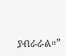ያብራራል።”